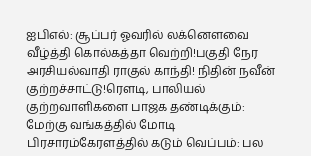ஐபிஎல்: சூப்பர் ஓவரில் லக்னௌவை வீழ்த்தி கொல்கத்தா வெற்றி!பகுதி நேர அரசியல்வாதி ராகுல் காந்தி! நிதின் நவீன் குற்றச்சாட்டு!ரெளடி, பாலியல் குற்றவாளிகளை பாஜக தண்டிக்கும்: மேற்கு வங்கத்தில் மோடி பிரசாரம்கேரளத்தில் கடும் வெப்பம்: பல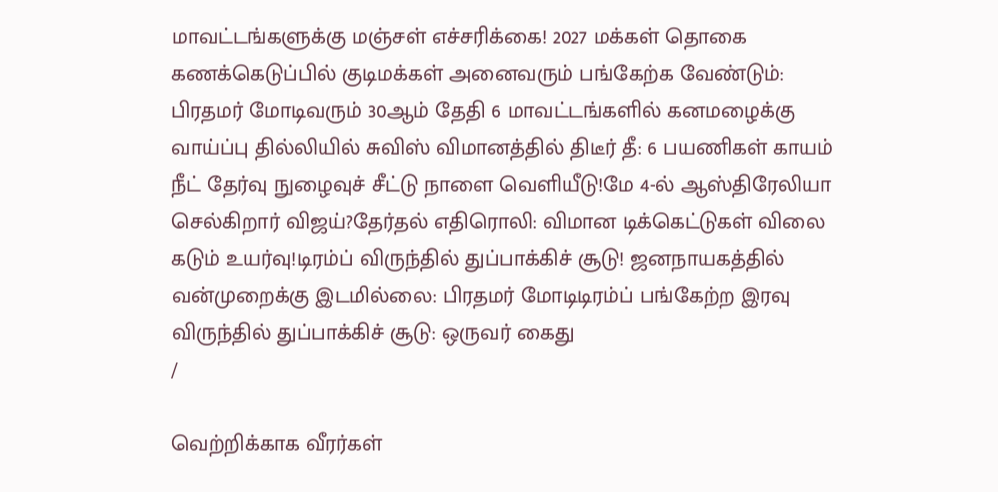மாவட்டங்களுக்கு மஞ்சள் எச்சரிக்கை! 2027 மக்கள் தொகை கணக்கெடுப்பில் குடிமக்கள் அனைவரும் பங்கேற்க வேண்டும்: பிரதமர் மோடிவரும் 30ஆம் தேதி 6 மாவட்டங்களில் கனமழைக்கு வாய்ப்பு தில்லியில் சுவிஸ் விமானத்தில் திடீர் தீ: 6 பயணிகள் காயம் நீட் தேர்வு நுழைவுச் சீட்டு நாளை வெளியீடு!மே 4-ல் ஆஸ்திரேலியா செல்கிறார் விஜய்?தேர்தல் எதிரொலி: விமான டிக்கெட்டுகள் விலை கடும் உயர்வு!டிரம்ப் விருந்தில் துப்பாக்கிச் சூடு! ஜனநாயகத்தில் வன்முறைக்கு இடமில்லை: பிரதமர் மோடிடிரம்ப் பங்கேற்ற இரவு விருந்தில் துப்பாக்கிச் சூடு: ஒருவர் கைது
/

வெற்றிக்காக வீரர்கள்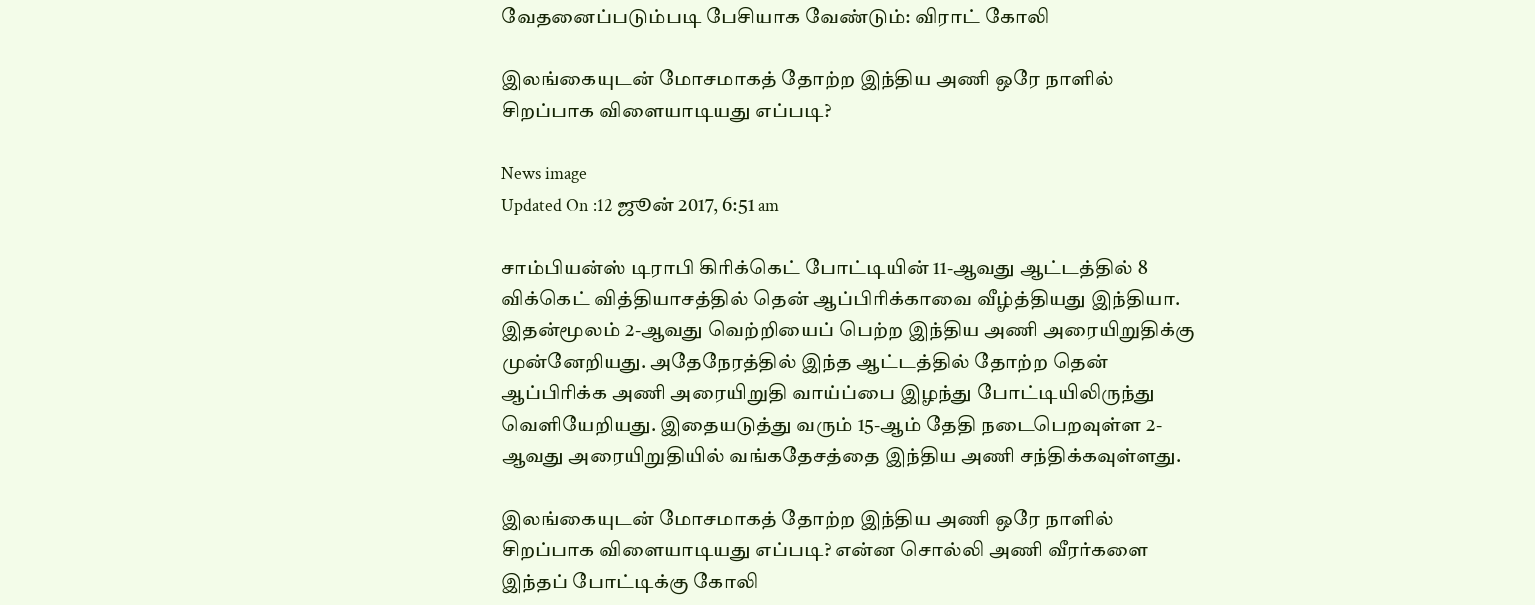வேதனைப்படும்படி பேசியாக வேண்டும்: விராட் கோலி

இலங்கையுடன் மோசமாகத் தோற்ற இந்திய அணி ஒரே நாளில் சிறப்பாக விளையாடியது எப்படி?

News image
Updated On :12 ஜூன் 2017, 6:51 am

சாம்பியன்ஸ் டிராபி கிரிக்கெட் போட்டியின் 11-ஆவது ஆட்டத்தில் 8 விக்கெட் வித்தியாசத்தில் தென் ஆப்பிரிக்காவை வீழ்த்தியது இந்தியா. இதன்மூலம் 2-ஆவது வெற்றியைப் பெற்ற இந்திய அணி அரையிறுதிக்கு முன்னேறியது. அதேநேரத்தில் இந்த ஆட்டத்தில் தோற்ற தென் ஆப்பிரிக்க அணி அரையிறுதி வாய்ப்பை இழந்து போட்டியிலிருந்து வெளியேறியது. இதையடுத்து வரும் 15-ஆம் தேதி நடைபெறவுள்ள 2-ஆவது அரையிறுதியில் வங்கதேசத்தை இந்திய அணி சந்திக்கவுள்ளது.

இலங்கையுடன் மோசமாகத் தோற்ற இந்திய அணி ஒரே நாளில் சிறப்பாக விளையாடியது எப்படி? என்ன சொல்லி அணி வீரர்களை இந்தப் போட்டிக்கு கோலி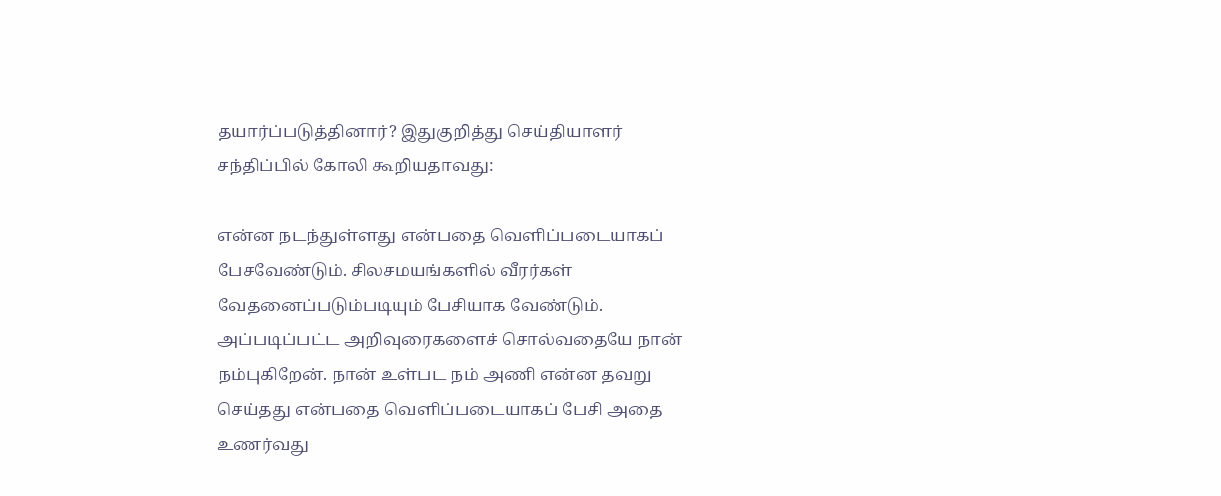தயார்ப்படுத்தினார்? இதுகுறித்து செய்தியாளர் சந்திப்பில் கோலி கூறியதாவது:

என்ன நடந்துள்ளது என்பதை வெளிப்படையாகப் பேசவேண்டும். சிலசமயங்களில் வீரர்கள் வேதனைப்படும்படியும் பேசியாக வேண்டும். அப்படிப்பட்ட அறிவுரைகளைச் சொல்வதையே நான் நம்புகிறேன். நான் உள்பட நம் அணி என்ன தவறு செய்தது என்பதை வெளிப்படையாகப் பேசி அதை உணர்வது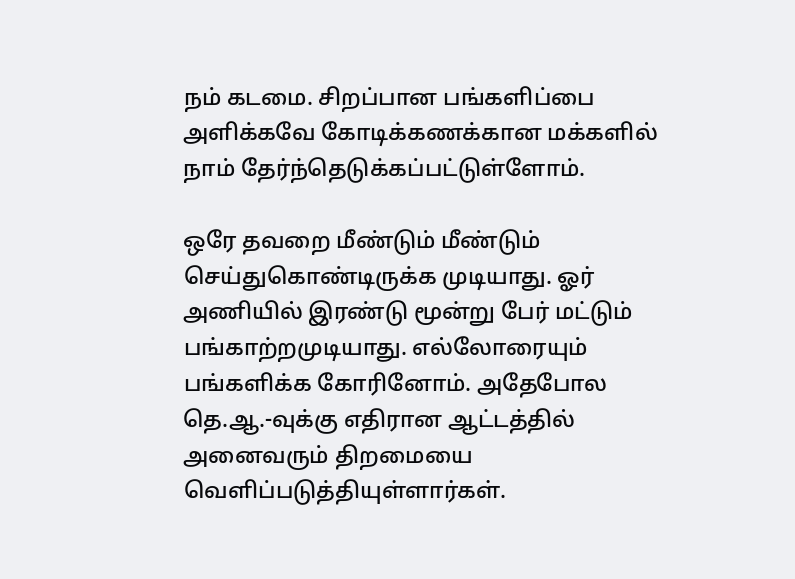நம் கடமை. சிறப்பான பங்களிப்பை அளிக்கவே கோடிக்கணக்கான மக்களில் நாம் தேர்ந்தெடுக்கப்பட்டுள்ளோம்.

ஒரே தவறை மீண்டும் மீண்டும் செய்துகொண்டிருக்க முடியாது. ஓர் அணியில் இரண்டு மூன்று பேர் மட்டும் பங்காற்றமுடியாது. எல்லோரையும் பங்களிக்க கோரினோம். அதேபோல தெ.ஆ.-வுக்கு எதிரான ஆட்டத்தில் அனைவரும் திறமையை வெளிப்படுத்தியுள்ளார்கள்.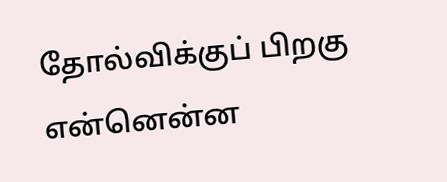தோல்விக்குப் பிறகு என்னென்ன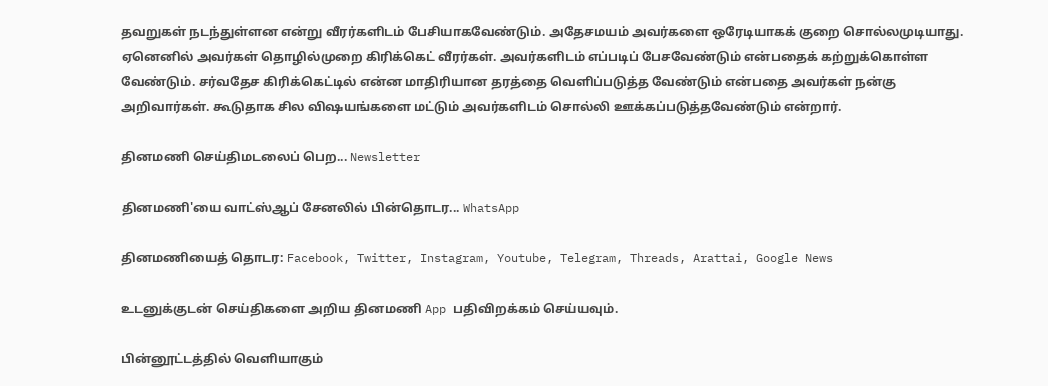தவறுகள் நடந்துள்ளன என்று வீரர்களிடம் பேசியாகவேண்டும். அதேசமயம் அவர்களை ஒரேடியாகக் குறை சொல்லமுடியாது. ஏனெனில் அவர்கள் தொழில்முறை கிரிக்கெட் வீரர்கள். அவர்களிடம் எப்படிப் பேசவேண்டும் என்பதைக் கற்றுக்கொள்ள வேண்டும். சர்வதேச கிரிக்கெட்டில் என்ன மாதிரியான தரத்தை வெளிப்படுத்த வேண்டும் என்பதை அவர்கள் நன்கு அறிவார்கள். கூடுதாக சில விஷயங்களை மட்டும் அவர்களிடம் சொல்லி ஊக்கப்படுத்தவேண்டும் என்றார்.

தினமணி செய்திமடலைப் பெற... Newsletter

தினமணி'யை வாட்ஸ்ஆப் சேனலில் பின்தொடர... WhatsApp

தினமணியைத் தொடர: Facebook, Twitter, Instagram, Youtube, Telegram, Threads, Arattai, Google News

உடனுக்குடன் செய்திகளை அறிய தினமணி App பதிவிறக்கம் செய்யவும்.

பின்னூட்டத்தில் வெளியாகும்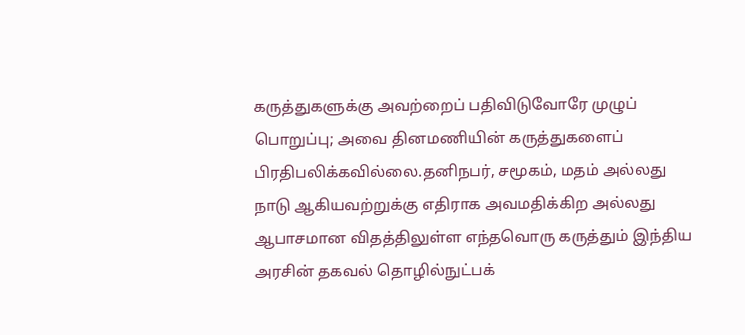கருத்துகளுக்கு அவற்றைப் பதிவிடுவோரே முழுப் பொறுப்பு; அவை தினமணியின் கருத்துகளைப் பிரதிபலிக்கவில்லை.தனிநபர், சமூகம், மதம் அல்லது நாடு ஆகியவற்றுக்கு எதிராக அவமதிக்கிற அல்லது ஆபாசமான விதத்திலுள்ள எந்தவொரு கருத்தும் இந்திய அரசின் தகவல் தொழில்நுட்பக்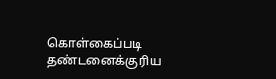கொள்கைப்படி தண்டனைக்குரிய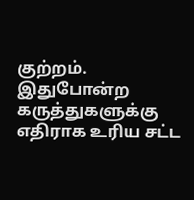குற்றம். இதுபோன்ற கருத்துகளுக்கு எதிராக உரிய சட்ட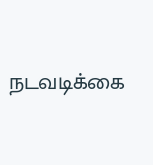நடவடிக்கை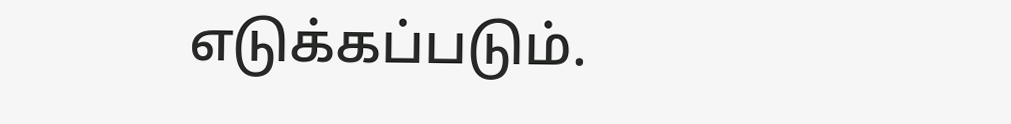எடுக்கப்படும்.